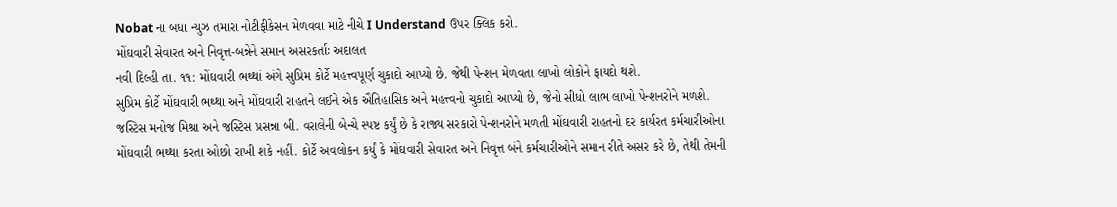Nobat ના બધા ન્યુઝ તમારા નોટીફીકેસન મેળવવા માટે નીચે I Understand ઉપર ક્લિક કરો.
મોંઘવારી સેવારત અને નિવૃત્ત-બન્નેને સમાન અસરકર્તાઃ અદાલત
નવી દિલ્હી તા. ૧૧: મોંઘવારી ભથ્થાં અંગે સુપ્રિમ કોર્ટે મહત્ત્વપૂર્ણ ચુકાદો આપ્યો છે. જેથી પેન્શન મેળવતા લાખો લોકોને ફાયદો થશે.
સુપ્રિમ કોર્ટે મોંઘવારી ભથ્થા અને મોંઘવારી રાહતને લઈને એક ઐતિહાસિક અને મહત્ત્વનો ચુકાદો આપ્યો છે, જેનો સીધો લાભ લાખો પેન્શનરોને મળશે. જસ્ટિસ મનોજ મિશ્રા અને જસ્ટિસ પ્રસન્ના બી. વરાલેની બેન્ચે સ્પષ્ટ કર્યું છે કે રાજ્ય સરકારો પેન્શનરોને મળતી મોંઘવારી રાહતનો દર કાર્યરત કર્મચારીઓના મોંઘવારી ભથ્થા કરતા ઓછો રાખી શકે નહીં. કોર્ટે અવલોકન કર્યું કે મોંઘવારી સેવારત અને નિવૃત્ત બંને કર્મચારીઓને સમાન રીતે અસર કરે છે, તેથી તેમની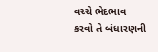વચ્ચે ભેદભાવ કરવો તે બંધારણની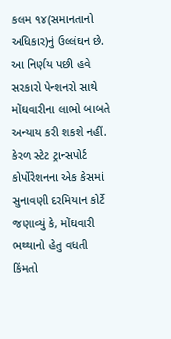કલમ ૧૪(સમાનતાનો અધિકાર)નું ઉલ્લંઘન છે. આ નિર્ણય પછી હવે સરકારો પેન્શનરો સાથે મોંઘવારીના લાભો બાબતે અન્યાય કરી શકશે નહીં.
કેરળ સ્ટેટ ટ્રાન્સપોર્ટ કોર્પોરેશનના એક કેસમાં સુનાવણી દરમિયાન કોર્ટે જણાવ્યું કે, મોંઘવારી ભથ્થાનો હેતુ વધતી કિંમતો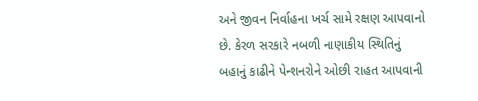અને જીવન નિર્વાહના ખર્ચ સામે રક્ષણ આપવાનો છે. કેરળ સરકારે નબળી નાણાકીય સ્થિતિનું બહાનું કાઢીને પેન્શનરોને ઓછી રાહત આપવાની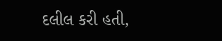દલીલ કરી હતી,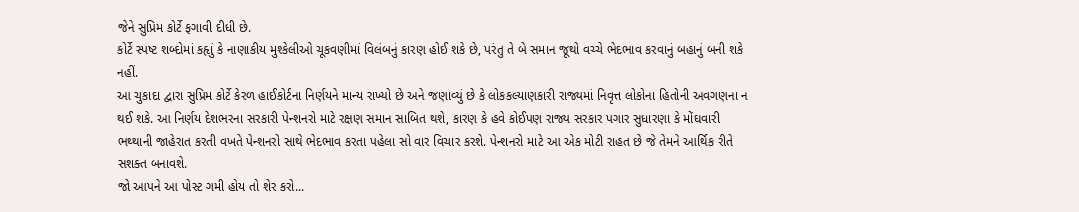જેને સુપ્રિમ કોર્ટે ફગાવી દીધી છે.
કોર્ટે સ્પષ્ટ શબ્દોમાં કહૃાું કે નાણાકીય મુશ્કેલીઓ ચૂકવણીમાં વિલંબનું કારણ હોઈ શકે છે, પરંતુ તે બે સમાન જૂથો વચ્ચે ભેદભાવ કરવાનું બહાનું બની શકે નહીં.
આ ચુકાદા દ્વારા સુપ્રિમ કોર્ટે કેરળ હાઈકોર્ટના નિર્ણયને માન્ય રાખ્યો છે અને જણાવ્યું છે કે લોકકલ્યાણકારી રાજ્યમાં નિવૃત્ત લોકોના હિતોની અવગણના ન થઈ શકે. આ નિર્ણય દેશભરના સરકારી પેન્શનરો માટે રક્ષણ સમાન સાબિત થશે, કારણ કે હવે કોઈપણ રાજ્ય સરકાર પગાર સુધારણા કે મોંઘવારી ભથ્થાની જાહેરાત કરતી વખતે પેન્શનરો સાથે ભેદભાવ કરતા પહેલા સો વાર વિચાર કરશે. પેન્શનરો માટે આ એક મોટી રાહત છે જે તેમને આર્થિક રીતે સશક્ત બનાવશે.
જો આપને આ પોસ્ટ ગમી હોય તો શેર કરો...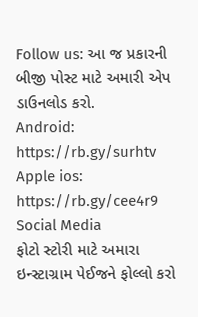Follow us: આ જ પ્રકારની બીજી પોસ્ટ માટે અમારી એપ ડાઉનલોડ કરો.
Android: https://rb.gy/surhtv
Apple ios: https://rb.gy/cee4r9
Social Media
ફોટો સ્ટોરી માટે અમારા ઇન્સ્ટાગ્રામ પેઈજને ફોલ્લો કરો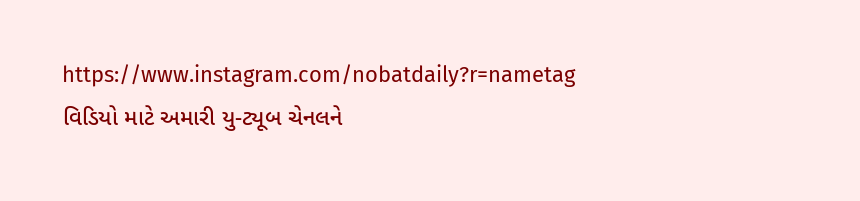https://www.instagram.com/nobatdaily?r=nametag
વિડિયો માટે અમારી યુ-ટ્યૂબ ચેનલને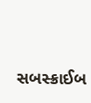સબસ્ક્રાઈબ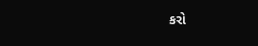કરો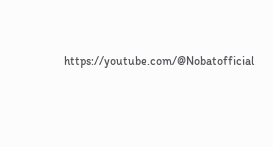https://youtube.com/@Nobatofficial